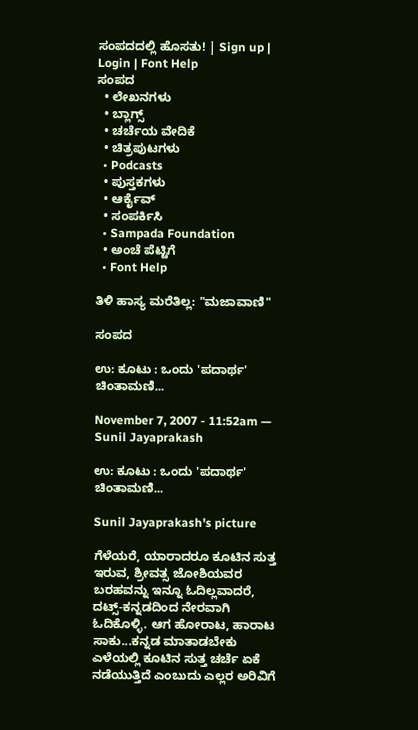ಸಂಪದದಲ್ಲಿ ಹೊಸತು! | Sign up | Login | Font Help
ಸಂಪದ
  • ಲೇಖನಗಳು
  • ಬ್ಲಾಗ್ಸ್
  • ಚರ್ಚೆಯ ವೇದಿಕೆ
  • ಚಿತ್ರಪುಟಗಳು
  • Podcasts
  • ಪುಸ್ತಕಗಳು
  • ಆರ್ಕೈವ್
  • ಸಂಪರ್ಕಿಸಿ
  • Sampada Foundation
  • ಅಂಚೆ ಪೆಟ್ಟಿಗೆ
  • Font Help

ತಿಳಿ ಹಾಸ್ಯ ಮರೆತಿಲ್ಲ: "ಮಜಾವಾಣಿ"

ಸಂಪದ

ಉ: ಕೂಟು : ಒಂದು 'ಪದಾರ್ಥ' ಚಿಂತಾಮಣಿ...

November 7, 2007 - 11:52am — Sunil Jayaprakash

ಉ: ಕೂಟು : ಒಂದು 'ಪದಾರ್ಥ' ಚಿಂತಾಮಣಿ...

Sunil Jayaprakash's picture

ಗೆಳೆಯರೆ, ಯಾರಾದರೂ ಕೂಟಿನ ಸುತ್ತ ಇರುವ, ಶ್ರೀವತ್ಸ ಜೋಶಿಯವರ ಬರಹವನ್ನು ಇನ್ನೂ ಓದಿಲ್ಲವಾದರೆ, ದಟ್ಸ್-ಕನ್ನಡದಿಂದ ನೇರವಾಗಿ ಓದಿಕೊಳ್ಳಿ. ಆಗ ಹೋರಾಟ, ಹಾರಾಟ ಸಾಕು...ಕನ್ನಡ ಮಾತಾಡಬೇಕು ಎಳೆಯಲ್ಲಿ ಕೂಟಿನ ಸುತ್ತ ಚರ್ಚೆ ಏಕೆ ನಡೆಯುತ್ತಿದೆ ಎಂಬುದು ಎಲ್ಲರ ಅರಿವಿಗೆ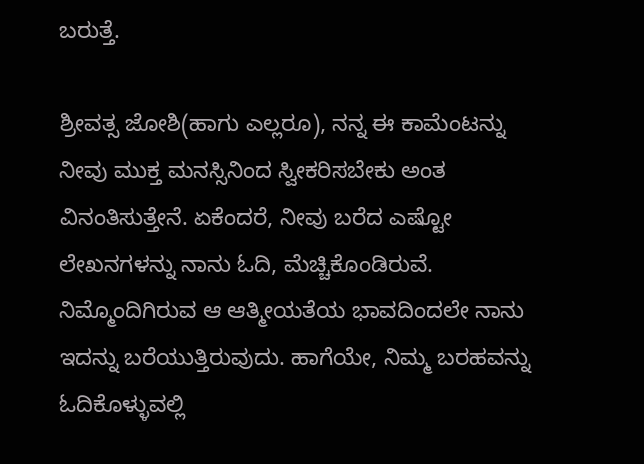ಬರುತ್ತೆ.

ಶ್ರೀವತ್ಸ ಜೋಶಿ(ಹಾಗು ಎಲ್ಲರೂ), ನನ್ನ ಈ ಕಾಮೆಂಟನ್ನು ನೀವು ಮುಕ್ತ ಮನಸ್ಸಿನಿಂದ ಸ್ವೀಕರಿಸಬೇಕು ಅಂತ ವಿನಂತಿಸುತ್ತೇನೆ. ಏಕೆಂದರೆ, ನೀವು ಬರೆದ ಎಷ್ಟೋ ಲೇಖನಗಳನ್ನು ನಾನು ಓದಿ, ಮೆಚ್ಚಿಕೊಂಡಿರುವೆ. ನಿಮ್ಮೊಂದಿಗಿರುವ ಆ ಆತ್ಮೀಯತೆಯ ಭಾವದಿಂದಲೇ ನಾನು ಇದನ್ನು ಬರೆಯುತ್ತಿರುವುದು. ಹಾಗೆಯೇ, ನಿಮ್ಮ ಬರಹವನ್ನು ಓದಿಕೊಳ್ಳುವಲ್ಲಿ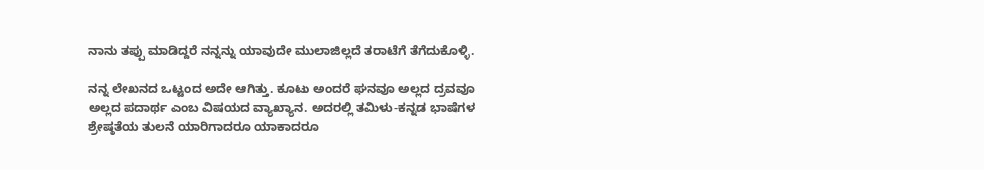ನಾನು ತಪ್ಪು ಮಾಡಿದ್ದರೆ ನನ್ನನ್ನು ಯಾವುದೇ ಮುಲಾಜಿಲ್ಲದೆ ತರಾಟೆಗೆ ತೆಗೆದುಕೊಳ್ಳಿ.

ನನ್ನ ಲೇಖನದ ಒಟ್ಟಂದ ಅದೇ ಆಗಿತ್ತು. ಕೂಟು ಅಂದರೆ ಘನವೂ ಅಲ್ಲದ ದ್ರವವೂ ಅಲ್ಲದ ಪದಾರ್ಥ ಎಂಬ ವಿಷಯದ ವ್ಯಾಖ್ಯಾನ. ಅದರಲ್ಲಿ ತಮಿಳು-ಕನ್ನಡ ಭಾಷೆಗಳ ಶ್ರೇಷ್ಠತೆಯ ತುಲನೆ ಯಾರಿಗಾದರೂ ಯಾಕಾದರೂ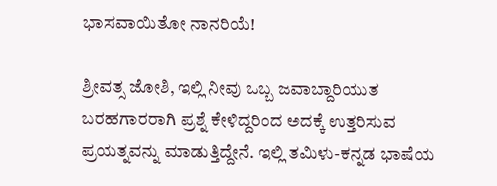ಭಾಸವಾಯಿತೋ ನಾನರಿಯೆ!

ಶ್ರೀವತ್ಸ ಜೋಶಿ, ಇಲ್ಲಿ ನೀವು ಒಬ್ಬ ಜವಾಬ್ದಾರಿಯುತ ಬರಹಗಾರರಾಗಿ ಪ್ರಶ್ನೆ ಕೇಳಿದ್ದರಿಂದ ಅದಕ್ಕೆ ಉತ್ತರಿಸುವ ಪ್ರಯತ್ನವನ್ನು ಮಾಡುತ್ತಿದ್ದೇನೆ. ಇಲ್ಲಿ ತಮಿಳು-ಕನ್ನಡ ಭಾಷೆಯ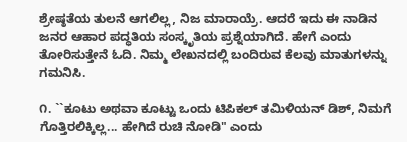ಶ್ರೇಷ್ಠತೆಯ ತುಲನೆ ಆಗಲಿಲ್ಲ, ನಿಜ ಮಾರಾಯ್ರೆ. ಆದರೆ ಇದು ಈ ನಾಡಿನ ಜನರ ಆಹಾರ ಪದ್ಧತಿಯ ಸಂಸ್ಕೃತಿಯ ಪ್ರಶ್ನೆಯಾಗಿದೆ. ಹೇಗೆ ಎಂದು ತೋರಿಸುತ್ತೇನೆ ಓದಿ. ನಿಮ್ಮ ಲೇಖನದಲ್ಲಿ ಬಂದಿರುವ ಕೆಲವು ಮಾತುಗಳನ್ನು ಗಮನಿಸಿ.

೧. ``ಕೂಟು ಅಥವಾ ಕೂಟ್ಟು ಒಂದು ಟಿಪಿಕಲ್ ತಮಿಳಿಯನ್ ಡಿಶ್, ನಿಮಗೆ ಗೊತ್ತಿರಲಿಕ್ಕಿಲ್ಲ... ಹೇಗಿದೆ ರುಚಿ ನೋಡಿ" ಎಂದು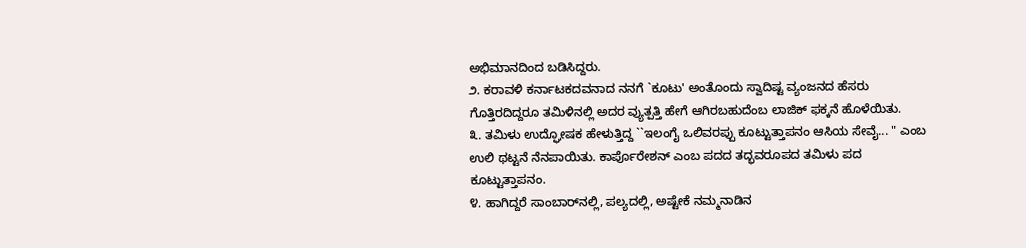ಅಭಿಮಾನದಿಂದ ಬಡಿಸಿದ್ದರು.
೨. ಕರಾವಳಿ ಕರ್ನಾಟಕದವನಾದ ನನಗೆ `ಕೂಟು' ಅಂತೊಂದು ಸ್ವಾದಿಷ್ಟ ವ್ಯಂಜನದ ಹೆಸರು ಗೊತ್ತಿರದಿದ್ದರೂ ತಮಿಳಿನಲ್ಲಿ ಅದರ ವ್ಯುತ್ಪತ್ತಿ ಹೇಗೆ ಆಗಿರಬಹುದೆಂಬ ಲಾಜಿಕ್ ಫಕ್ಕನೆ ಹೊಳೆಯಿತು.
೩. ತಮಿಳು ಉದ್ಘೋಷಕ ಹೇಳುತ್ತಿದ್ದ ``ಇಲಂಗೈ ಒಲಿವರಪ್ಪು ಕೂಟ್ಟುತ್ತಾಪನಂ ಆಸಿಯ ಸೇವೈ... " ಎಂಬ ಉಲಿ ಥಟ್ಟನೆ ನೆನಪಾಯಿತು. ಕಾರ್ಪೊರೇಶನ್ ಎಂಬ ಪದದ ತದ್ಭವರೂಪದ ತಮಿಳು ಪದ ಕೂಟ್ಟುತ್ತಾಪನಂ.
೪. ಹಾಗಿದ್ದರೆ ಸಾಂಬಾರ್‌ನಲ್ಲಿ, ಪಲ್ಯದಲ್ಲಿ, ಅಷ್ಟೇಕೆ ನಮ್ಮನಾಡಿನ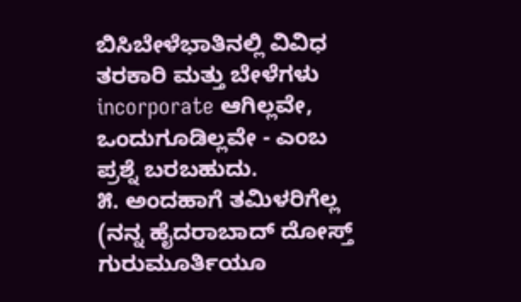ಬಿಸಿಬೇಳೆಭಾತಿನಲ್ಲಿ ವಿವಿಧ ತರಕಾರಿ ಮತ್ತು ಬೇಳೆಗಳು incorporate ಆಗಿಲ್ಲವೇ, ಒಂದುಗೂಡಿಲ್ಲವೇ - ಎಂಬ ಪ್ರಶ್ನೆ ಬರಬಹುದು.
೫. ಅಂದಹಾಗೆ ತಮಿಳರಿಗೆಲ್ಲ (ನನ್ನ ಹೈದರಾಬಾದ್ ದೋಸ್ತ್ ಗುರುಮೂರ್ತಿಯೂ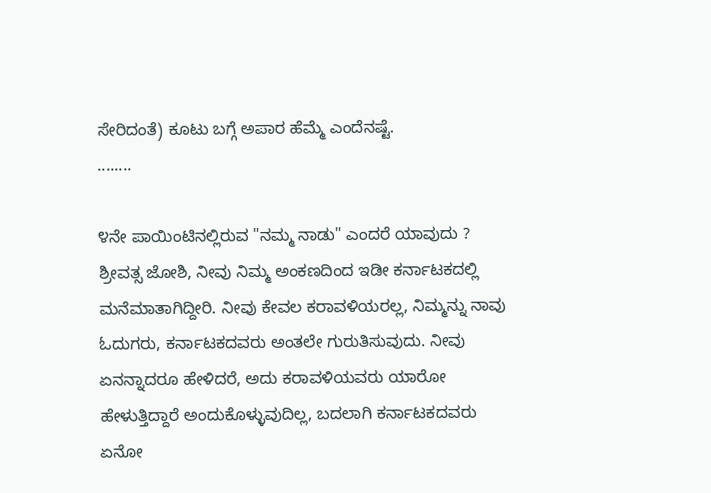ಸೇರಿದಂತೆ) ಕೂಟು ಬಗ್ಗೆ ಅಪಾರ ಹೆಮ್ಮೆ ಎಂದೆನಷ್ಟೆ.
........

೪ನೇ ಪಾಯಿಂಟಿನಲ್ಲಿರುವ "ನಮ್ಮ ನಾಡು" ಎಂದರೆ ಯಾವುದು ? ಶ್ರೀವತ್ಸ ಜೋಶಿ, ನೀವು ನಿಮ್ಮ ಅಂಕಣದಿಂದ ಇಡೀ ಕರ್ನಾಟಕದಲ್ಲಿ ಮನೆಮಾತಾಗಿದ್ದೀರಿ. ನೀವು ಕೇವಲ ಕರಾವಳಿಯರಲ್ಲ, ನಿಮ್ಮನ್ನು ನಾವು ಓದುಗರು, ಕರ್ನಾಟಕದವರು ಅಂತಲೇ ಗುರುತಿಸುವುದು. ನೀವು ಏನನ್ನಾದರೂ ಹೇಳಿದರೆ, ಅದು ಕರಾವಳಿಯವರು ಯಾರೋ ಹೇಳುತ್ತಿದ್ದಾರೆ ಅಂದುಕೊಳ್ಳುವುದಿಲ್ಲ, ಬದಲಾಗಿ ಕರ್ನಾಟಕದವರು ಏನೋ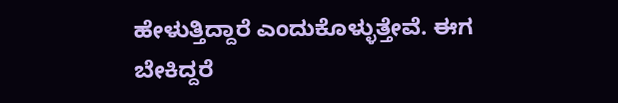ಹೇಳುತ್ತಿದ್ದಾರೆ ಎಂದುಕೊಳ್ಳುತ್ತೇವೆ. ಈಗ ಬೇಕಿದ್ದರೆ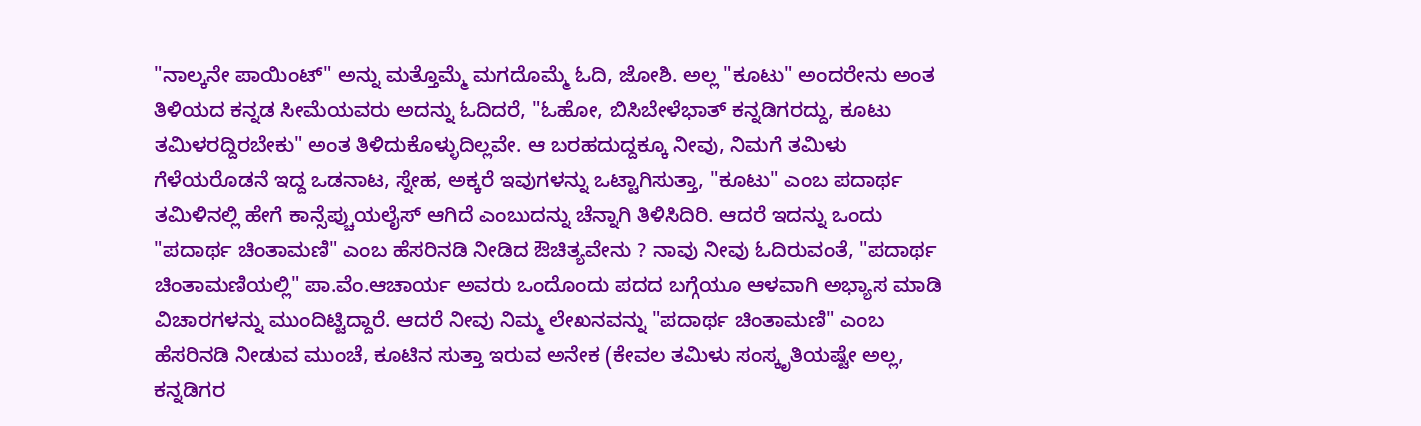"ನಾಲ್ಕನೇ ಪಾಯಿಂಟ್" ಅನ್ನು ಮತ್ತೊಮ್ಮೆ ಮಗದೊಮ್ಮೆ ಓದಿ, ಜೋಶಿ. ಅಲ್ಲ "ಕೂಟು" ಅಂದರೇನು ಅಂತ ತಿಳಿಯದ ಕನ್ನಡ ಸೀಮೆಯವರು ಅದನ್ನು ಓದಿದರೆ, "ಓಹೋ, ಬಿಸಿಬೇಳೆಭಾತ್ ಕನ್ನಡಿಗರದ್ದು, ಕೂಟು ತಮಿಳರದ್ದಿರಬೇಕು" ಅಂತ ತಿಳಿದುಕೊಳ್ಳುದಿಲ್ಲವೇ. ಆ ಬರಹದುದ್ದಕ್ಕೂ ನೀವು, ನಿಮಗೆ ತಮಿಳು ಗೆಳೆಯರೊಡನೆ ಇದ್ದ ಒಡನಾಟ, ಸ್ನೇಹ, ಅಕ್ಕರೆ ಇವುಗಳನ್ನು ಒಟ್ಟಾಗಿಸುತ್ತಾ, "ಕೂಟು" ಎಂಬ ಪದಾರ್ಥ ತಮಿಳಿನಲ್ಲಿ ಹೇಗೆ ಕಾನ್ಸೆಪ್ಚುಯಲೈಸ್ ಆಗಿದೆ ಎಂಬುದನ್ನು ಚೆನ್ನಾಗಿ ತಿಳಿಸಿದಿರಿ. ಆದರೆ ಇದನ್ನು ಒಂದು "ಪದಾರ್ಥ ಚಿಂತಾಮಣಿ" ಎಂಬ ಹೆಸರಿನಡಿ ನೀಡಿದ ಔಚಿತ್ಯವೇನು ? ನಾವು ನೀವು ಓದಿರುವಂತೆ, "ಪದಾರ್ಥ ಚಿಂತಾಮಣಿಯಲ್ಲಿ" ಪಾ.ವೆಂ.ಆಚಾರ್ಯ ಅವರು ಒಂದೊಂದು ಪದದ ಬಗ್ಗೆಯೂ ಆಳವಾಗಿ ಅಭ್ಯಾಸ ಮಾಡಿ ವಿಚಾರಗಳನ್ನು ಮುಂದಿಟ್ಟಿದ್ದಾರೆ. ಆದರೆ ನೀವು ನಿಮ್ಮ ಲೇಖನವನ್ನು "ಪದಾರ್ಥ ಚಿಂತಾಮಣಿ" ಎಂಬ ಹೆಸರಿನಡಿ ನೀಡುವ ಮುಂಚೆ, ಕೂಟಿನ ಸುತ್ತಾ ಇರುವ ಅನೇಕ (ಕೇವಲ ತಮಿಳು ಸಂಸ್ಕೃತಿಯಷ್ಟೇ ಅಲ್ಲ, ಕನ್ನಡಿಗರ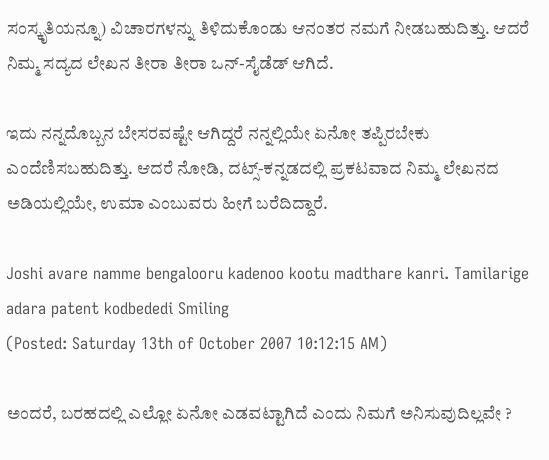ಸಂಸ್ಕೃತಿಯನ್ನೂ) ವಿಚಾರಗಳನ್ನು ತಿಳಿದುಕೊಂಡು ಆನಂತರ ನಮಗೆ ನೀಡಬಹುದಿತ್ತು. ಆದರೆ ನಿಮ್ಮ ಸದ್ಯದ ಲೇಖನ ತೀರಾ ತೀರಾ ಒನ್-ಸೈಡೆಡ್ ಆಗಿದೆ.

ಇದು ನನ್ನದೊಬ್ಬನ ಬೇಸರವಷ್ಟೇ ಆಗಿದ್ದರೆ ನನ್ನಲ್ಲಿಯೇ ಏನೋ ತಪ್ಪಿರಬೇಕು ಎಂದೆಣಿಸಬಹುದಿತ್ತು. ಆದರೆ ನೋಡಿ, ದಟ್ಸ್-ಕನ್ನಡದಲ್ಲಿ ಪ್ರಕಟವಾದ ನಿಮ್ಮ ಲೇಖನದ ಅಡಿಯಲ್ಲಿಯೇ, ಉಮಾ ಎಂಬುವರು ಹೀಗೆ ಬರೆದಿದ್ದಾರೆ.

Joshi avare namme bengalooru kadenoo kootu madthare kanri. Tamilarige adara patent kodbededi Smiling
(Posted: Saturday 13th of October 2007 10:12:15 AM)

ಅಂದರೆ, ಬರಹದಲ್ಲಿ ಎಲ್ಲೋ ಏನೋ ಎಡವಟ್ಟಾಗಿದೆ ಎಂದು ನಿಮಗೆ ಅನಿಸುವುದಿಲ್ಲವೇ ?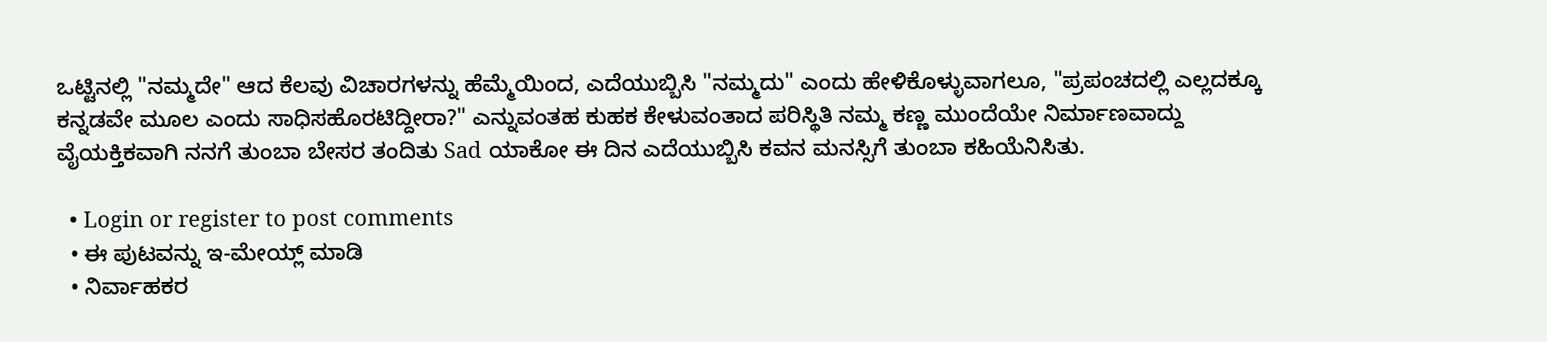ಒಟ್ಟಿನಲ್ಲಿ "ನಮ್ಮದೇ" ಆದ ಕೆಲವು ವಿಚಾರಗಳನ್ನು ಹೆಮ್ಮೆಯಿಂದ, ಎದೆಯುಬ್ಬಿಸಿ "ನಮ್ಮದು" ಎಂದು ಹೇಳಿಕೊಳ್ಳುವಾಗಲೂ, "ಪ್ರಪಂಚದಲ್ಲಿ ಎಲ್ಲದಕ್ಕೂ ಕನ್ನಡವೇ ಮೂಲ ಎಂದು ಸಾಧಿಸಹೊರಟಿದ್ದೀರಾ?" ಎನ್ನುವಂತಹ ಕುಹಕ ಕೇಳುವಂತಾದ ಪರಿಸ್ಥಿತಿ ನಮ್ಮ ಕಣ್ಣ ಮುಂದೆಯೇ ನಿರ್ಮಾಣವಾದ್ದು ವೈಯಕ್ತಿಕವಾಗಿ ನನಗೆ ತುಂಬಾ ಬೇಸರ ತಂದಿತು Sad ಯಾಕೋ ಈ ದಿನ ಎದೆಯುಬ್ಬಿಸಿ ಕವನ ಮನಸ್ಸಿಗೆ ತುಂಬಾ ಕಹಿಯೆನಿಸಿತು.

  • Login or register to post comments
  • ಈ ಪುಟವನ್ನು ಇ-ಮೇಯ್ಲ್ ಮಾಡಿ
  • ನಿರ್ವಾಹಕರ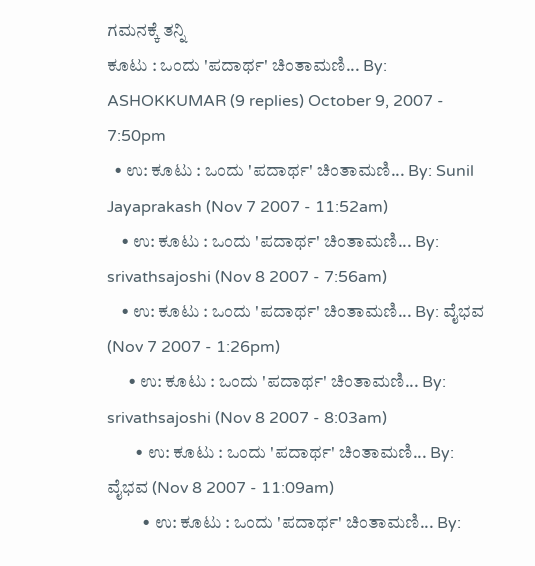ಗಮನಕ್ಕೆ ತನ್ನಿ
ಕೂಟು : ಒಂದು 'ಪದಾರ್ಥ' ಚಿಂತಾಮಣಿ... By: ASHOKKUMAR (9 replies) October 9, 2007 - 7:50pm
  • ಉ: ಕೂಟು : ಒಂದು 'ಪದಾರ್ಥ' ಚಿಂತಾಮಣಿ... By: Sunil Jayaprakash (Nov 7 2007 - 11:52am)
    • ಉ: ಕೂಟು : ಒಂದು 'ಪದಾರ್ಥ' ಚಿಂತಾಮಣಿ... By: srivathsajoshi (Nov 8 2007 - 7:56am)
    • ಉ: ಕೂಟು : ಒಂದು 'ಪದಾರ್ಥ' ಚಿಂತಾಮಣಿ... By: ವೈಭವ (Nov 7 2007 - 1:26pm)
      • ಉ: ಕೂಟು : ಒಂದು 'ಪದಾರ್ಥ' ಚಿಂತಾಮಣಿ... By: srivathsajoshi (Nov 8 2007 - 8:03am)
        • ಉ: ಕೂಟು : ಒಂದು 'ಪದಾರ್ಥ' ಚಿಂತಾಮಣಿ... By: ವೈಭವ (Nov 8 2007 - 11:09am)
          • ಉ: ಕೂಟು : ಒಂದು 'ಪದಾರ್ಥ' ಚಿಂತಾಮಣಿ... By: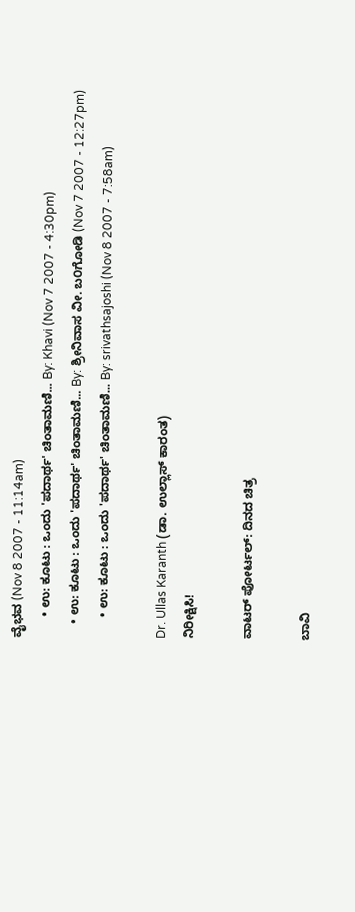ವೈಭವ (Nov 8 2007 - 11:14am)
      • ಉ: ಕೂಟು : ಒಂದು 'ಪದಾರ್ಥ' ಚಿಂತಾಮಣಿ... By: Khavi (Nov 7 2007 - 4:30pm)
    • ಉ: ಕೂಟು : ಒಂದು 'ಪದಾರ್ಥ' ಚಿಂತಾಮಣಿ... By: ಶ್ರೀನಿವಾಸ ವೀ. ಬ೦ಗೋಡಿ (Nov 7 2007 - 12:27pm)
      • ಉ: ಕೂಟು : ಒಂದು 'ಪದಾರ್ಥ' ಚಿಂತಾಮಣಿ... By: srivathsajoshi (Nov 8 2007 - 7:58am)

Dr. Ullas Karanth (ಡಾ. ಉಲ್ಲಾಸ್ ಕಾರಂತ)
ನಿರೀಕ್ಷಿಸಿ!

ವಾಟರ್ ಪೋರ್ಟಲ್: ದಿನದ ಚಿತ್ರ

ಬಾವಿ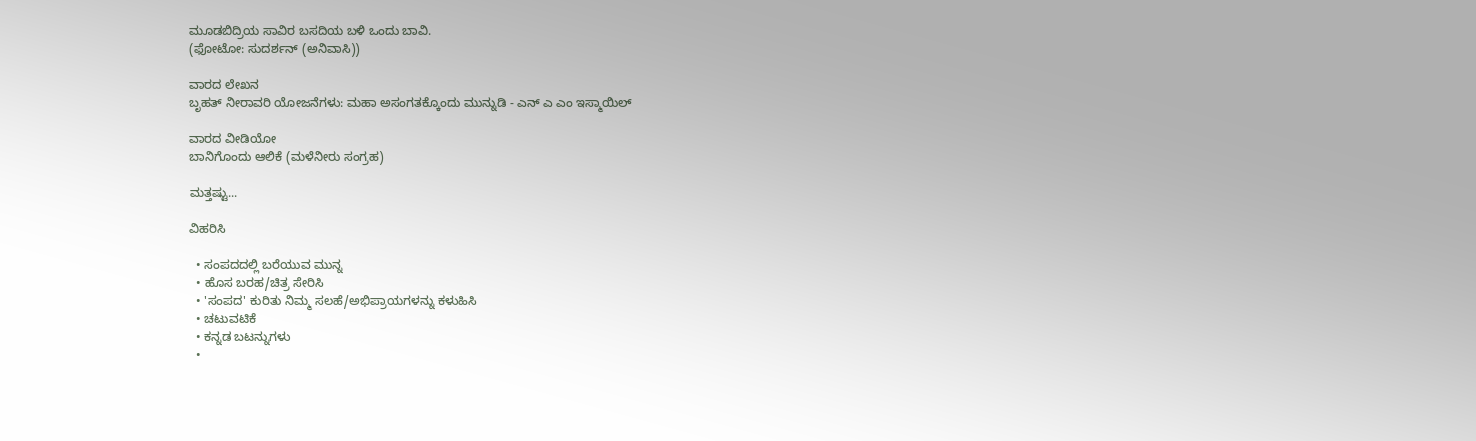ಮೂಡಬಿದ್ರಿಯ ಸಾವಿರ ಬಸದಿಯ ಬಳಿ ಒಂದು ಬಾವಿ.
(ಫೋಟೋ: ಸುದರ್ಶನ್ (ಅನಿವಾಸಿ))

ವಾರದ ಲೇಖನ
ಬೃಹತ್ ನೀರಾವರಿ ಯೋಜನೆಗಳು: ಮಹಾ ಅಸಂಗತಕ್ಕೊಂದು ಮುನ್ನುಡಿ - ಎನ್ ಎ ಎಂ ಇಸ್ಮಾಯಿಲ್

ವಾರದ ವೀಡಿಯೋ
ಬಾನಿಗೊಂದು ಆಲಿಕೆ (ಮಳೆನೀರು ಸಂಗ್ರಹ)

ಮತ್ತಷ್ಟು...

ವಿಹರಿಸಿ

  • ಸಂಪದದಲ್ಲಿ ಬರೆಯುವ ಮುನ್ನ
  • ಹೊಸ ಬರಹ/ಚಿತ್ರ ಸೇರಿಸಿ
  • 'ಸಂಪದ' ಕುರಿತು ನಿಮ್ಮ ಸಲಹೆ/ಅಭಿಪ್ರಾಯಗಳನ್ನು ಕಳುಹಿಸಿ
  • ಚಟುವಟಿಕೆ
  • ಕನ್ನಡ ಬಟನ್ನುಗಳು
  •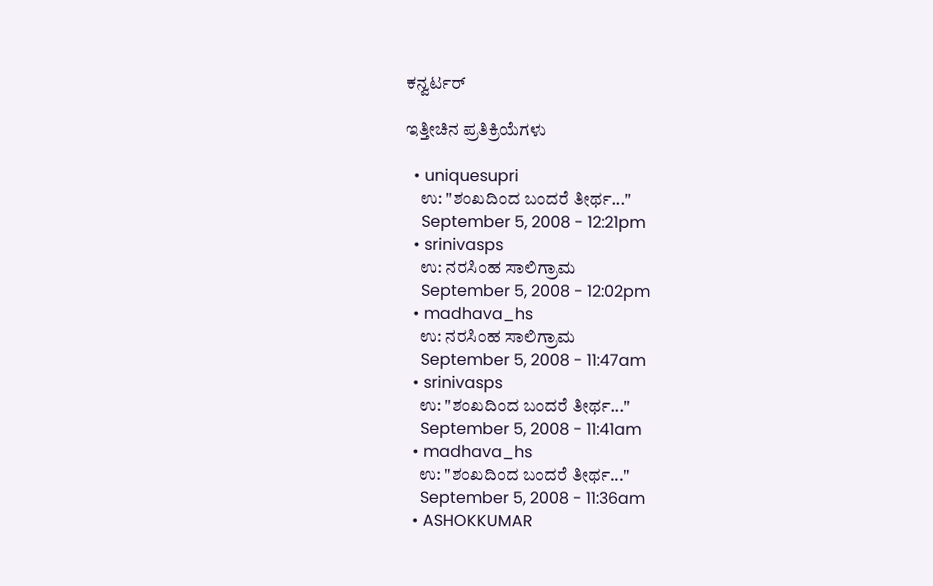ಕನ್ವರ್ಟರ್

ಇತ್ತೀಚಿನ ಪ್ರತಿಕ್ರಿಯೆಗಳು

  • uniquesupri
    ಉ: "ಶಂಖದಿಂದ ಬಂದರೆ ತೀರ್ಥ..."
    September 5, 2008 - 12:21pm
  • srinivasps
    ಉ: ನರಸಿಂಹ ಸಾಲಿಗ್ರಾಮ
    September 5, 2008 - 12:02pm
  • madhava_hs
    ಉ: ನರಸಿಂಹ ಸಾಲಿಗ್ರಾಮ
    September 5, 2008 - 11:47am
  • srinivasps
    ಉ: "ಶಂಖದಿಂದ ಬಂದರೆ ತೀರ್ಥ..."
    September 5, 2008 - 11:41am
  • madhava_hs
    ಉ: "ಶಂಖದಿಂದ ಬಂದರೆ ತೀರ್ಥ..."
    September 5, 2008 - 11:36am
  • ASHOKKUMAR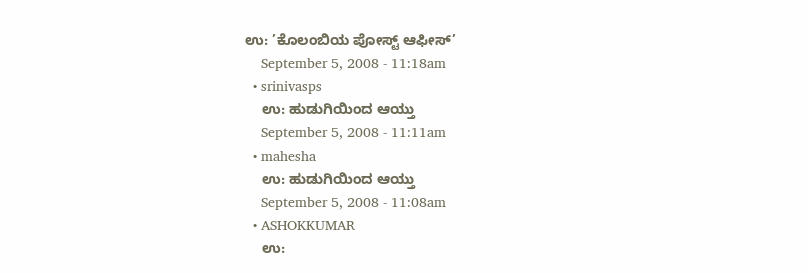ಉ: ’ಕೊಲಂಬಿಯ ಪೋಸ್ಟ್ ಆಫೀಸ್’
    September 5, 2008 - 11:18am
  • srinivasps
    ಉ: ಹುಡುಗಿಯಿಂದ ಆಯ್ತು
    September 5, 2008 - 11:11am
  • mahesha
    ಉ: ಹುಡುಗಿಯಿಂದ ಆಯ್ತು
    September 5, 2008 - 11:08am
  • ASHOKKUMAR
    ಉ: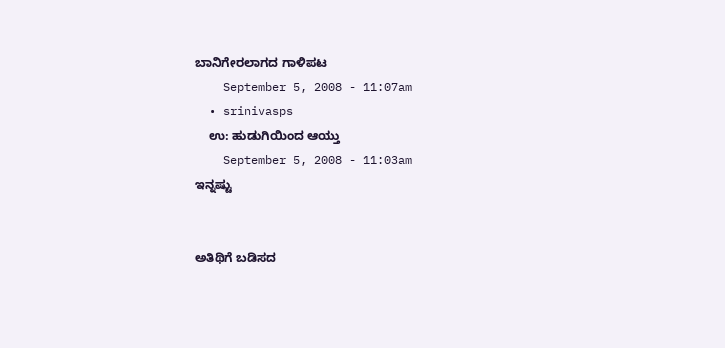ಬಾನಿಗೇರಲಾಗದ ಗಾಳಿಪಟ
    September 5, 2008 - 11:07am
  • srinivasps
    ಉ: ಹುಡುಗಿಯಿಂದ ಆಯ್ತು
    September 5, 2008 - 11:03am
ಇನ್ನಷ್ಟು


ಅತಿಥಿಗೆ ಬಡಿಸದ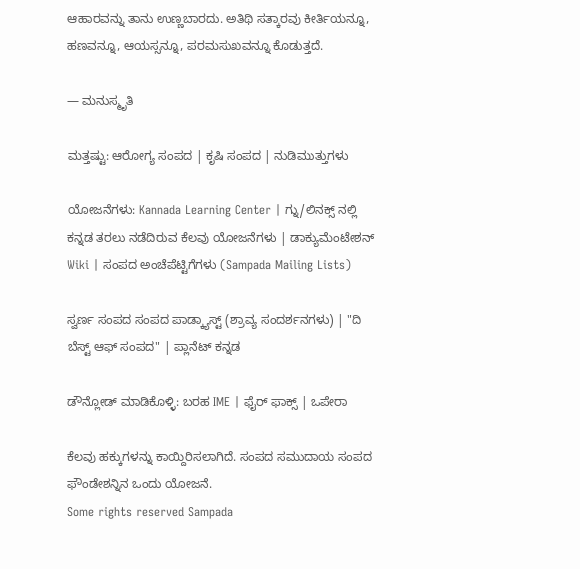ಆಹಾರವನ್ನು ತಾನು ಉಣ್ಣಬಾರದು. ಅತಿಥಿ ಸತ್ಕಾರವು ಕೀರ್ತಿಯನ್ನೂ, ಹಣವನ್ನೂ, ಆಯಸ್ಸನ್ನೂ, ಪರಮಸುಖವನ್ನೂ ಕೊಡುತ್ತದೆ.

— ಮನುಸ್ಮೃತಿ

ಮತ್ತಷ್ಟು: ಆರೋಗ್ಯ ಸಂಪದ | ಕೃಷಿ ಸಂಪದ | ನುಡಿಮುತ್ತುಗಳು

ಯೋಜನೆಗಳು: Kannada Learning Center | ಗ್ನು/ಲಿನಕ್ಸ್ ನಲ್ಲಿ ಕನ್ನಡ ತರಲು ನಡೆದಿರುವ ಕೆಲವು ಯೋಜನೆಗಳು | ಡಾಕ್ಯುಮೆಂಟೇಶನ್ Wiki | ಸಂಪದ ಅಂಚೆಪೆಟ್ಟಿಗೆಗಳು (Sampada Mailing Lists)

ಸ್ವರ್ಣ ಸಂಪದ ಸಂಪದ ಪಾಡ್ಕ್ಯಾಸ್ಟ್ (ಶ್ರಾವ್ಯ ಸಂದರ್ಶನಗಳು) | "ದಿ ಬೆಸ್ಟ್ ಆಫ್ ಸಂಪದ" | ಪ್ಲಾನೆಟ್ ಕನ್ನಡ

ಡೌನ್ಲೋಡ್ ಮಾಡಿಕೊಳ್ಳಿ: ಬರಹ IME | ಫೈರ್ ಫಾಕ್ಸ್ | ಒಪೇರಾ

ಕೆಲವು ಹಕ್ಕುಗಳನ್ನು ಕಾಯ್ದಿರಿಸಲಾಗಿದೆ. ಸಂಪದ ಸಮುದಾಯ ಸಂಪದ ಫೌಂಡೇಶನ್ನಿನ ಒಂದು ಯೋಜನೆ.
Some rights reserved Sampada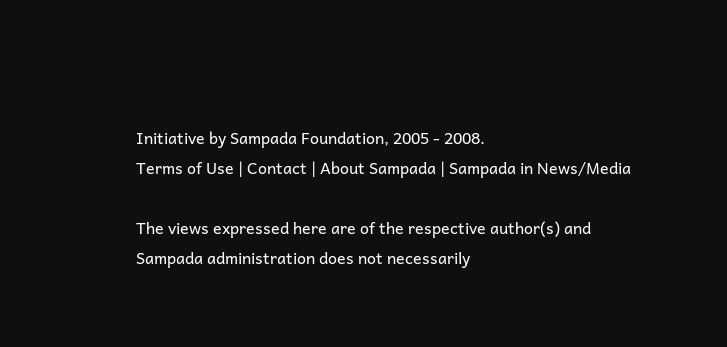Initiative by Sampada Foundation, 2005 - 2008.
Terms of Use | Contact | About Sampada | Sampada in News/Media

The views expressed here are of the respective author(s) and Sampada administration does not necessarily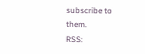subscribe to them.
RSS: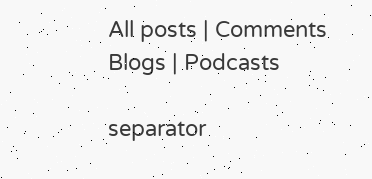All posts | Comments
Blogs | Podcasts

separator